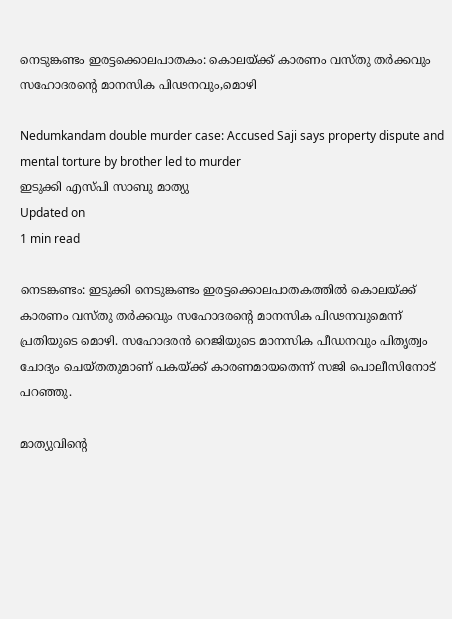നെടുങ്കണ്ടം ഇരട്ടക്കൊലപാതകം: കൊലയ്ക്ക് കാരണം വസ്തു തര്‍ക്കവും സഹോദരന്റെ മാനസിക പിഢനവും,മൊഴി

Nedumkandam double murder case: Accused Saji says property dispute and mental torture by brother led to murder
ഇടുക്കി എസ്പി സാബു മാത്യു
Updated on
1 min read

നെടങ്കണ്ടം: ഇടുക്കി നെടുങ്കണ്ടം ഇരട്ടക്കൊലപാതകത്തില്‍ കൊലയ്ക്ക് കാരണം വസ്തു തര്‍ക്കവും സഹോദരന്റെ മാനസിക പിഢനവുമെന്ന് പ്രതിയുടെ മൊഴി. സഹോദരന്‍ റെജിയുടെ മാനസിക പീഡനവും പിതൃത്വം ചോദ്യം ചെയ്തതുമാണ് പകയ്ക്ക് കാരണമായതെന്ന് സജി പൊലീസിനോട് പറഞ്ഞു.

മാത്യുവിന്റെ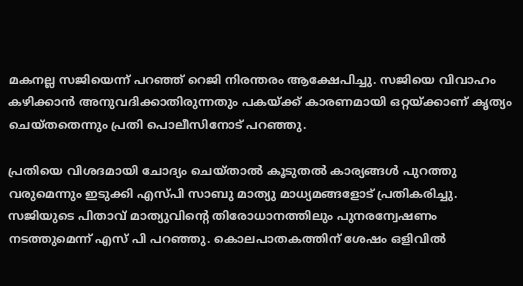മകനല്ല സജിയെന്ന് പറഞ്ഞ് റെജി നിരന്തരം ആക്ഷേപിച്ചു. സജിയെ വിവാഹം കഴിക്കാന്‍ അനുവദിക്കാതിരുന്നതും പകയ്ക്ക് കാരണമായി ഒറ്റയ്ക്കാണ് കൃത്യം ചെയ്തതെന്നും പ്രതി പൊലീസിനോട് പറഞ്ഞു.

പ്രതിയെ വിശദമായി ചോദ്യം ചെയ്താല്‍ കൂടുതല്‍ കാര്യങ്ങള്‍ പുറത്തു വരുമെന്നും ഇടുക്കി എസ്പി സാബു മാത്യു മാധ്യമങ്ങളോട് പ്രതികരിച്ചു. സജിയുടെ പിതാവ് മാത്യുവിന്റെ തിരോധാനത്തിലും പുനരന്വേഷണം നടത്തുമെന്ന് എസ് പി പറഞ്ഞു. കൊലപാതകത്തിന് ശേഷം ഒളിവില്‍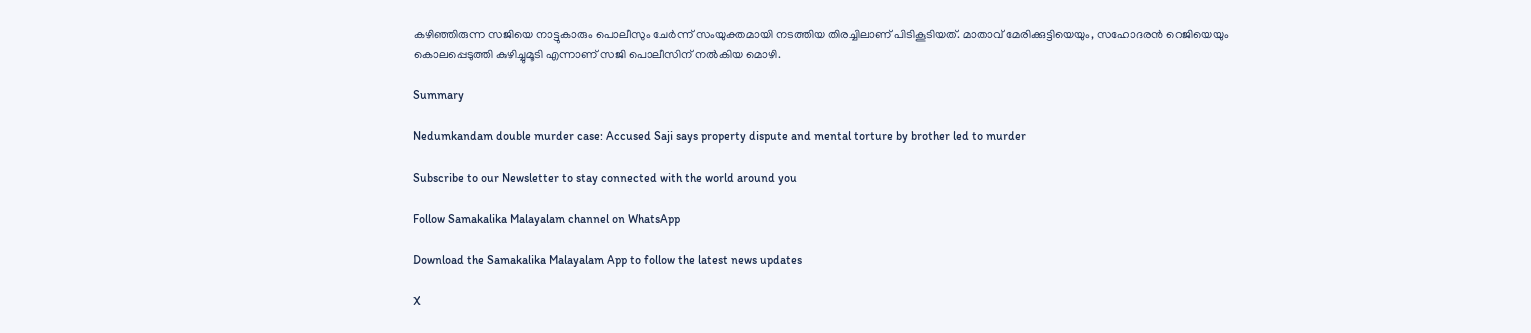കഴിഞ്ഞിരുന്ന സജിയെ നാട്ടുകാരും പൊലീസും ചേര്‍ന്ന് സംയുക്തമായി നടത്തിയ തിരച്ചിലാണ് പിടികൂടിയത്. മാതാവ് മേരിക്കുട്ടിയെയും, സഹോദരന്‍ റെജിയെയും കൊലപ്പെടുത്തി കുഴിച്ചുമൂടി എന്നാണ് സജി പൊലീസിന് നല്‍കിയ മൊഴി.

Summary

Nedumkandam double murder case: Accused Saji says property dispute and mental torture by brother led to murder

Subscribe to our Newsletter to stay connected with the world around you

Follow Samakalika Malayalam channel on WhatsApp

Download the Samakalika Malayalam App to follow the latest news updates

X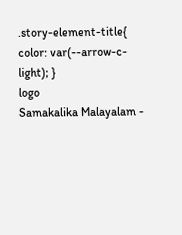.story-element-title{ color: var(--arrow-c-light); }
logo
Samakalika Malayalam -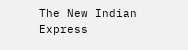The New Indian Express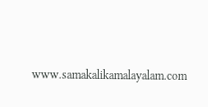www.samakalikamalayalam.com